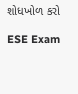શોધખોળ કરો

ESE Exam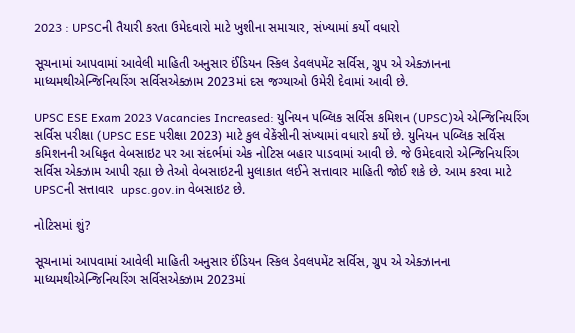2023 : UPSCની તૈયારી કરતા ઉમેદવારો માટે ખુશીના સમાચાર, સંખ્યામાં કર્યો વધારો

સૂચનામાં આપવામાં આવેલી માહિતી અનુસાર ઈંડિયન સ્કિલ ડેવલપમેંટ સર્વિસ, ગ્રુપ એ એક્ઝાનના માધ્યમથીએન્જિનિયરિંગ સર્વિસએક્ઝામ 2023માં દસ જગ્યાઓ ઉમેરી દેવામાં આવી છે.

UPSC ESE Exam 2023 Vacancies Increased: યુનિયન પબ્લિક સર્વિસ કમિશન (UPSC)એ એન્જિનિયરિંગ સર્વિસ પરીક્ષા (UPSC ESE પરીક્ષા 2023) માટે કુલ વેકેંસીની સંખ્યામાં વધારો કર્યો છે. યુનિયન પબ્લિક સર્વિસ કમિશનની અધિકૃત વેબસાઇટ પર આ સંદર્ભમાં એક નોટિસ બહાર પાડવામાં આવી છે. જે ઉમેદવારો એન્જિનિયરિંગ સર્વિસ એક્ઝામ આપી રહ્યા છે તેઓ વેબસાઇટની મુલાકાત લઈને સત્તાવાર માહિતી જોઈ શકે છે. આમ કરવા માટે UPSCની સત્તાવાર  upsc.gov.in વેબસાઇટ છે.

નોટિસમાં શું?

સૂચનામાં આપવામાં આવેલી માહિતી અનુસાર ઈંડિયન સ્કિલ ડેવલપમેંટ સર્વિસ, ગ્રુપ એ એક્ઝાનના માધ્યમથીએન્જિનિયરિંગ સર્વિસએક્ઝામ 2023માં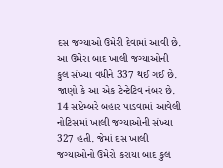દસ જગ્યાઓ ઉમેરી દેવામાં આવી છે. આ ઉમેરા બાદ ખાલી જગ્યાઓની કુલ સંખ્યા વધીને 337 થઈ ગઈ છે. જાણો કે આ એક ટેન્ટેટિવ નંબર છે. 14 સપ્ટેમ્બરે બહાર પાડવામાં આવેલી નોટિસમાં ખાલી જગ્યાઓની સંખ્યા 327 હતી. જેમાં દસ ખાલી જગ્યાઓનો ઉમેરો કરાયા બાદ કુલ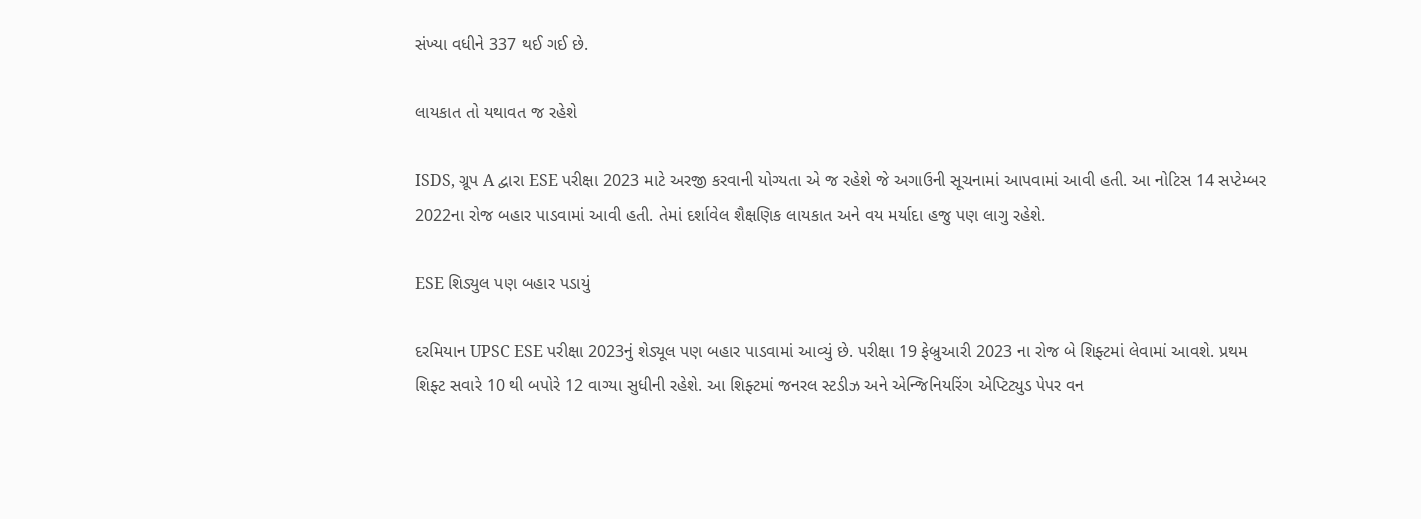સંખ્યા વધીને 337 થઈ ગઈ છે.

લાયકાત તો યથાવત જ રહેશે

ISDS, ગ્રૂપ A દ્વારા ESE પરીક્ષા 2023 માટે અરજી કરવાની યોગ્યતા એ જ રહેશે જે અગાઉની સૂચનામાં આપવામાં આવી હતી. આ નોટિસ 14 સપ્ટેમ્બર 2022ના રોજ બહાર પાડવામાં આવી હતી. તેમાં દર્શાવેલ શૈક્ષણિક લાયકાત અને વય મર્યાદા હજુ પણ લાગુ રહેશે.

ESE શિડ્યુલ પણ બહાર પડાયું

દરમિયાન UPSC ESE પરીક્ષા 2023નું શેડ્યૂલ પણ બહાર પાડવામાં આવ્યું છે. પરીક્ષા 19 ફેબ્રુઆરી 2023 ના રોજ બે શિફ્ટમાં લેવામાં આવશે. પ્રથમ શિફ્ટ સવારે 10 થી બપોરે 12 વાગ્યા સુધીની રહેશે. આ શિફ્ટમાં જનરલ સ્ટડીઝ અને એન્જિનિયરિંગ એપ્ટિટ્યુડ પેપર વન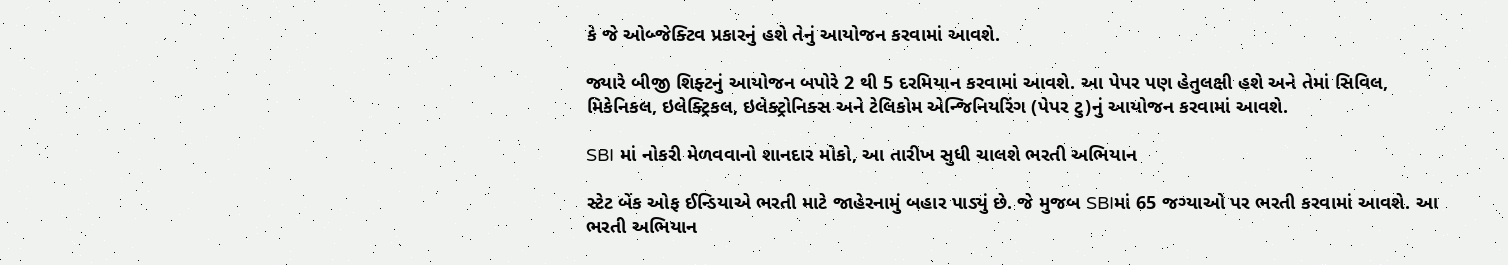કે જે ઓબ્જેક્ટિવ પ્રકારનું હશે તેનું આયોજન કરવામાં આવશે.

જ્યારે બીજી શિફ્ટનું આયોજન બપોરે 2 થી 5 દરમિયાન કરવામાં આવશે. આ પેપર પણ હેતુલક્ષી હશે અને તેમાં સિવિલ, મિકેનિકલ, ઇલેક્ટ્રિકલ, ઇલેક્ટ્રોનિક્સ અને ટેલિકોમ એન્જિનિયરિંગ (પેપર ટુ)નું આયોજન કરવામાં આવશે.

SBI માં નોકરી મેળવવાનો શાનદાર મોકો, આ તારીખ સુધી ચાલશે ભરતી અભિયાન

સ્ટેટ બેંક ઓફ ઈન્ડિયાએ ભરતી માટે જાહેરનામું બહાર પાડ્યું છે. જે મુજબ SBIમાં 65 જગ્યાઓ પર ભરતી કરવામાં આવશે. આ ભરતી અભિયાન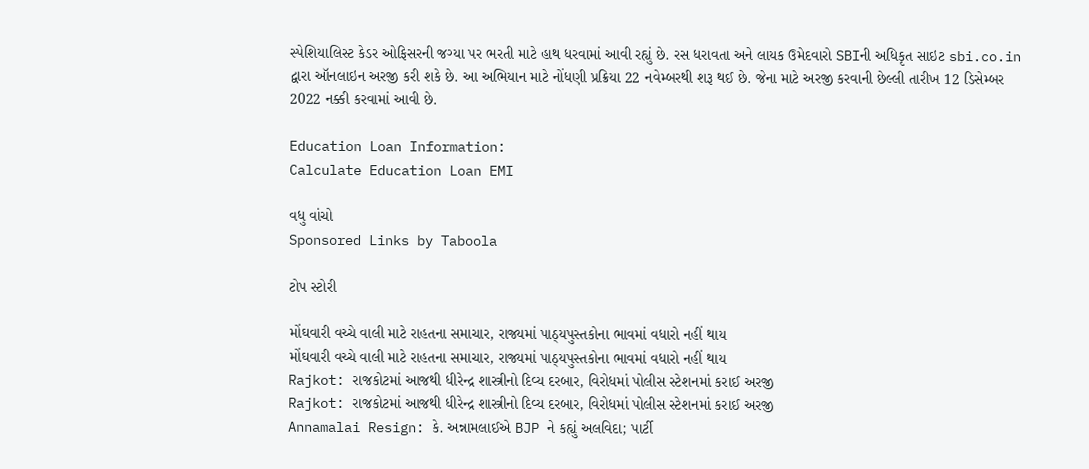સ્પેશિયાલિસ્ટ કેડર ઓફિસરની જગ્યા પર ભરતી માટે હાથ ધરવામાં આવી રહ્યું છે. રસ ધરાવતા અને લાયક ઉમેદવારો SBIની અધિકૃત સાઇટ sbi.co.in દ્વારા ઑનલાઇન અરજી કરી શકે છે. આ અભિયાન માટે નોંધણી પ્રક્રિયા 22 નવેમ્બરથી શરૂ થઈ છે. જેના માટે અરજી કરવાની છેલ્લી તારીખ 12 ડિસેમ્બર 2022 નક્કી કરવામાં આવી છે.

Education Loan Information:
Calculate Education Loan EMI

વધુ વાંચો
Sponsored Links by Taboola

ટોપ સ્ટોરી

મોંઘવારી વચ્ચે વાલી માટે રાહતના સમાચાર, રાજ્યમાં પાઠ્યપુસ્તકોના ભાવમાં વધારો નહીં થાય
મોંઘવારી વચ્ચે વાલી માટે રાહતના સમાચાર, રાજ્યમાં પાઠ્યપુસ્તકોના ભાવમાં વધારો નહીં થાય
Rajkot: રાજકોટમાં આજથી ધીરેન્દ્ર શાસ્ત્રીનો દિવ્ય દરબાર, વિરોધમાં પોલીસ સ્ટેશનમાં કરાઈ અરજી
Rajkot: રાજકોટમાં આજથી ધીરેન્દ્ર શાસ્ત્રીનો દિવ્ય દરબાર, વિરોધમાં પોલીસ સ્ટેશનમાં કરાઈ અરજી
Annamalai Resign: કે. અન્નામલાઈએ BJP ને કહ્યું અલવિદા; પાર્ટી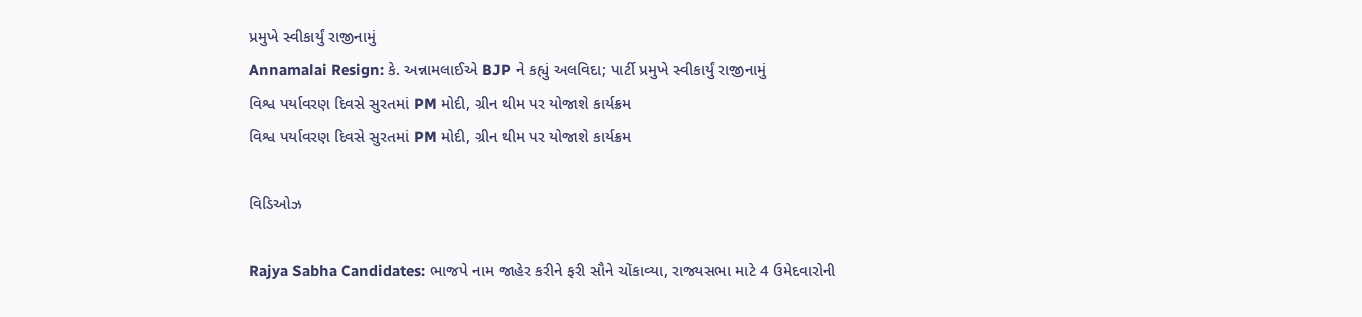પ્રમુખે સ્વીકાર્યું રાજીનામું
Annamalai Resign: કે. અન્નામલાઈએ BJP ને કહ્યું અલવિદા; પાર્ટી પ્રમુખે સ્વીકાર્યું રાજીનામું
વિશ્વ પર્યાવરણ દિવસે સુરતમાં PM મોદી, ગ્રીન થીમ પર યોજાશે કાર્યક્રમ
વિશ્વ પર્યાવરણ દિવસે સુરતમાં PM મોદી, ગ્રીન થીમ પર યોજાશે કાર્યક્રમ

વિડિઓઝ

Rajya Sabha Candidates: ભાજપે નામ જાહેર કરીને ફરી સૌને ચોંકાવ્યા, રાજ્યસભા માટે 4 ઉમેદવારોની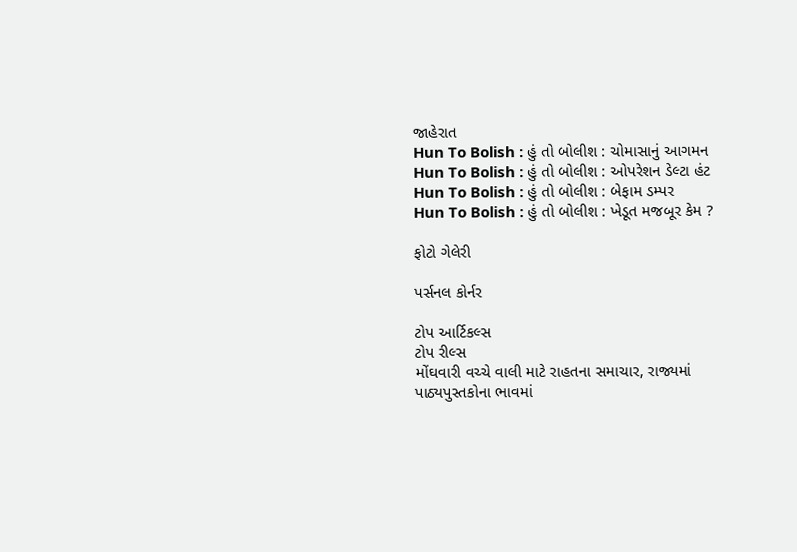જાહેરાત
Hun To Bolish : હું તો બોલીશ : ચોમાસાનું આગમન
Hun To Bolish : હું તો બોલીશ : ઓપરેશન ડેલ્ટા હંટ
Hun To Bolish : હું તો બોલીશ : બેફામ ડમ્પર
Hun To Bolish : હું તો બોલીશ : ખેડૂત મજબૂર કેમ ?

ફોટો ગેલેરી

પર્સનલ કોર્નર

ટોપ આર્ટિકલ્સ
ટોપ રીલ્સ
મોંઘવારી વચ્ચે વાલી માટે રાહતના સમાચાર, રાજ્યમાં પાઠ્યપુસ્તકોના ભાવમાં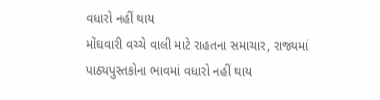વધારો નહીં થાય
મોંઘવારી વચ્ચે વાલી માટે રાહતના સમાચાર, રાજ્યમાં પાઠ્યપુસ્તકોના ભાવમાં વધારો નહીં થાય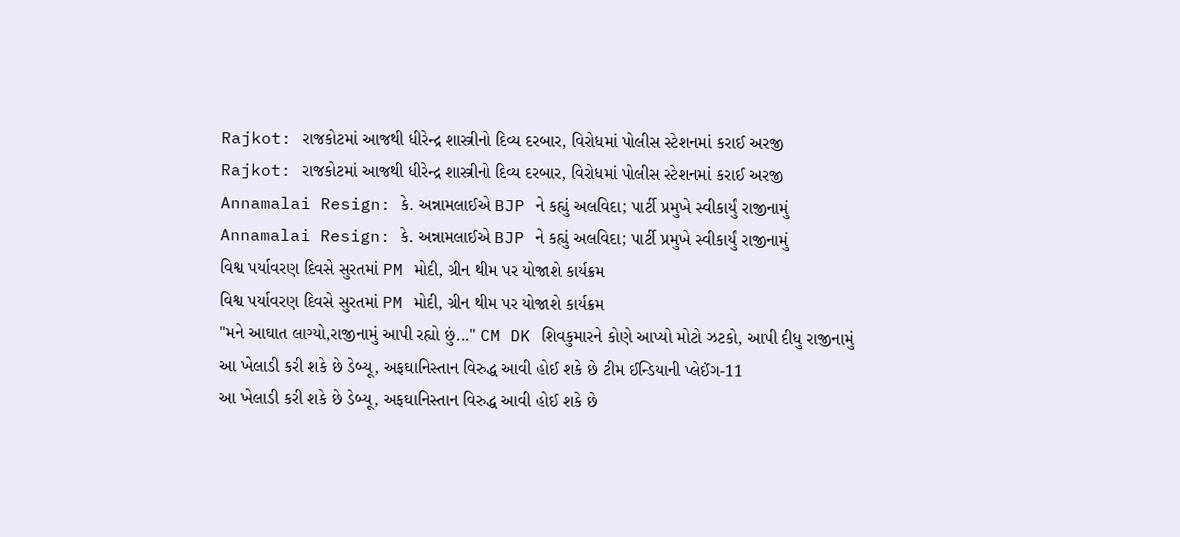Rajkot: રાજકોટમાં આજથી ધીરેન્દ્ર શાસ્ત્રીનો દિવ્ય દરબાર, વિરોધમાં પોલીસ સ્ટેશનમાં કરાઈ અરજી
Rajkot: રાજકોટમાં આજથી ધીરેન્દ્ર શાસ્ત્રીનો દિવ્ય દરબાર, વિરોધમાં પોલીસ સ્ટેશનમાં કરાઈ અરજી
Annamalai Resign: કે. અન્નામલાઈએ BJP ને કહ્યું અલવિદા; પાર્ટી પ્રમુખે સ્વીકાર્યું રાજીનામું
Annamalai Resign: કે. અન્નામલાઈએ BJP ને કહ્યું અલવિદા; પાર્ટી પ્રમુખે સ્વીકાર્યું રાજીનામું
વિશ્વ પર્યાવરણ દિવસે સુરતમાં PM મોદી, ગ્રીન થીમ પર યોજાશે કાર્યક્રમ
વિશ્વ પર્યાવરણ દિવસે સુરતમાં PM મોદી, ગ્રીન થીમ પર યોજાશે કાર્યક્રમ
"મને આઘાત લાગ્યો,રાજીનામું આપી રહ્યો છું..." CM DK શિવકુમારને કોણે આપ્યો મોટો ઝટકો, આપી દીધુ રાજીનામું
આ ખેલાડી કરી શકે છે ડેબ્યૂ, અફઘાનિસ્તાન વિરુદ્ધ આવી હોઈ શકે છે ટીમ ઈન્ડિયાની પ્લેઈંગ-11
આ ખેલાડી કરી શકે છે ડેબ્યૂ, અફઘાનિસ્તાન વિરુદ્ધ આવી હોઈ શકે છે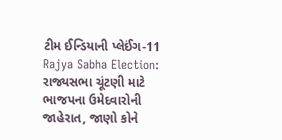ટીમ ઈન્ડિયાની પ્લેઈંગ-11
Rajya Sabha Election: રાજ્યસભા ચૂંટણી માટે ભાજપના ઉમેદવારોની જાહેરાત, જાણો કોને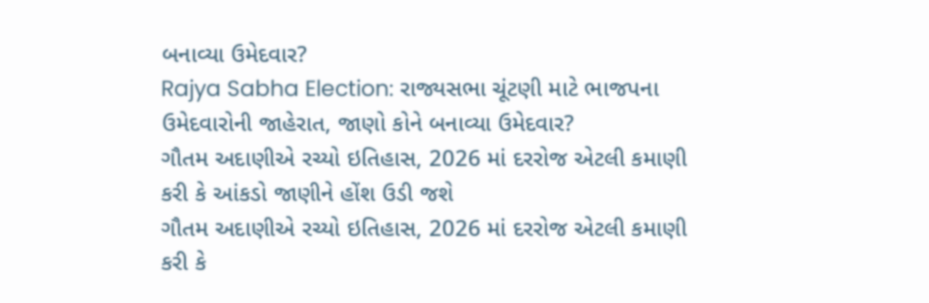બનાવ્યા ઉમેદવાર?
Rajya Sabha Election: રાજ્યસભા ચૂંટણી માટે ભાજપના ઉમેદવારોની જાહેરાત, જાણો કોને બનાવ્યા ઉમેદવાર?
ગૌતમ અદાણીએ રચ્યો ઇતિહાસ, 2026 માં દરરોજ એટલી કમાણી કરી કે આંકડો જાણીને હોંશ ઉડી જશે
ગૌતમ અદાણીએ રચ્યો ઇતિહાસ, 2026 માં દરરોજ એટલી કમાણી કરી કે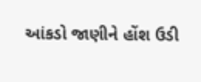આંકડો જાણીને હોંશ ઉડી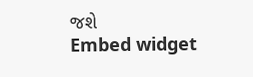જશે
Embed widget